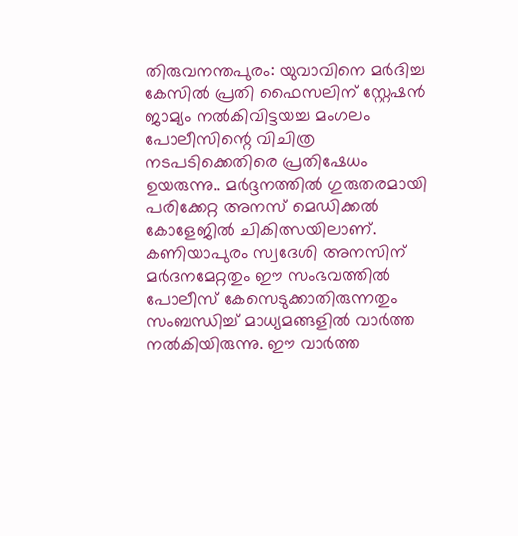തിരുവനന്തപുരം: യുവാവിനെ മർദിച്ച കേസിൽ പ്രതി ഫൈസലിന് സ്റ്റേഷൻ ജാമ്യം നൽകിവിട്ടയച്ച മംഗലം പോലീസിന്റെ വിചിത്ര നടപടിക്കെതിരെ പ്രതിഷേധം ഉയരുന്നു.. മർദ്ദനത്തിൽ ഗുരുതരമായി പരിക്കേറ്റ അനസ് മെഡിക്കൽ കോളേജിൽ ചികിത്സയിലാണ്.
കണിയാപുരം സ്വദേശി അനസിന് മർദനമേറ്റതും ഈ സംഭവത്തിൽ പോലീസ് കേസെടുക്കാതിരുന്നതും സംബന്ധിച്ച് മാധ്യമങ്ങളിൽ വാർത്ത നൽകിയിരുന്നു. ഈ വാർത്ത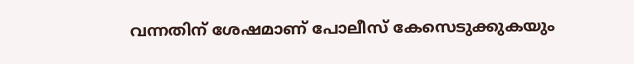വന്നതിന് ശേഷമാണ് പോലീസ് കേസെടുക്കുകയും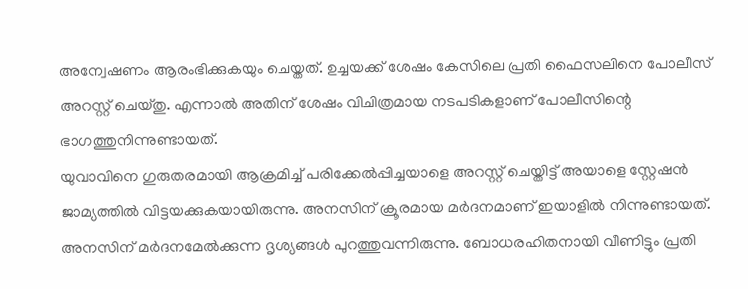അന്വേഷണം ആരംഭിക്കുകയും ചെയ്തത്. ഉച്ചയക്ക് ശേഷം കേസിലെ പ്രതി ഫൈസലിനെ പോലീസ് അറസ്റ്റ് ചെയ്തു. എന്നാൽ അതിന് ശേഷം വിചിത്രമായ നടപടികളാണ് പോലീസിന്റെ ഭാഗത്തുനിന്നുണ്ടായത്.
യുവാവിനെ ഗുരുതരമായി ആക്രമിച്ച് പരിക്കേൽപ്പിച്ചയാളെ അറസ്റ്റ് ചെയ്തിട്ട് അയാളെ സ്റ്റേഷൻ ജാമ്യത്തിൽ വിട്ടയക്കുകയായിരുന്നു. അനസിന് ക്രൂരമായ മർദനമാണ് ഇയാളിൽ നിന്നുണ്ടായത്. അനസിന് മർദനമേൽക്കുന്ന ദൃശ്യങ്ങൾ പുറത്തുവന്നിരുന്നു. ബോധരഹിതനായി വീണിട്ടും പ്രതി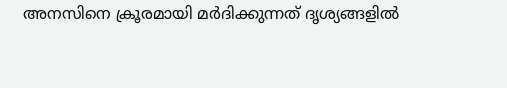അനസിനെ ക്രൂരമായി മർദിക്കുന്നത് ദൃശ്യങ്ങളിൽ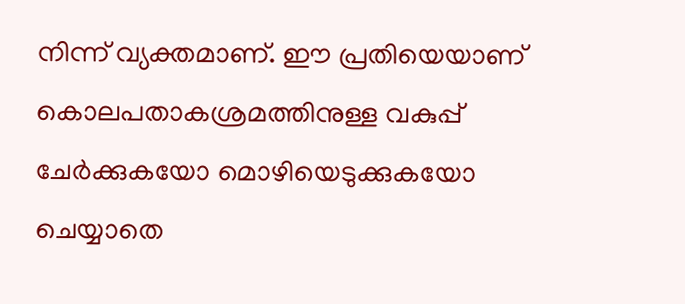നിന്ന് വ്യക്തമാണ്. ഈ പ്രതിയെയാണ് കൊലപതാകശ്രമത്തിനുള്ള വകുപ്പ് ചേർക്കുകയോ മൊഴിയെടുക്കുകയോ ചെയ്യാതെ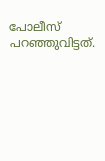പോലീസ് പറഞ്ഞുവിട്ടത്.